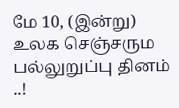மே 10, (இன்று) உலக செஞ்சரும பல்லுறுப்பு தினம் ..!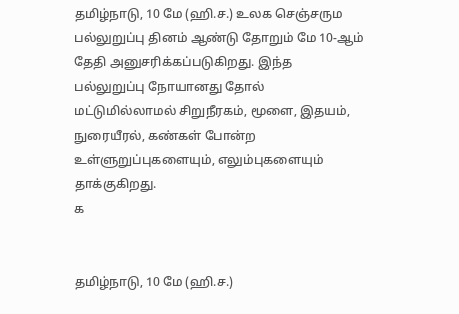தமிழ்நாடு, 10 மே (ஹி.ச.) உலக செஞ்சரும பல்லுறுப்பு தினம் ஆண்டு தோறும் மே 10-ஆம் தேதி அனுசரிக்கப்படுகிறது. இந்த பல்லுறுப்பு நோயானது தோல் மட்டுமில்லாமல் சிறுநீரகம், மூளை, இதயம், நுரையீரல், கண்கள் போன்ற உள்ளுறுப்புகளையும், எலும்புகளையும் தாக்குகிறது.
க


தமிழ்நாடு, 10 மே (ஹி.ச.)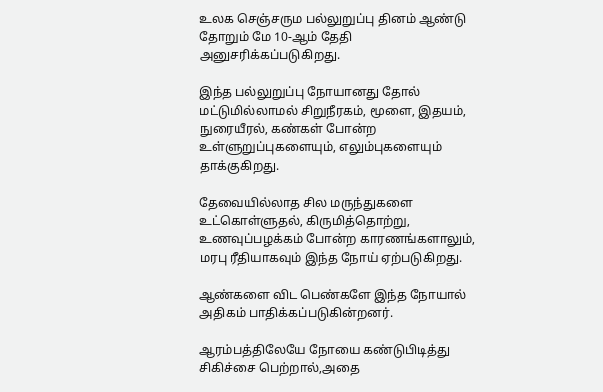உலக செஞ்சரும பல்லுறுப்பு தினம் ஆண்டு தோறும் மே 10-ஆம் தேதி அனுசரிக்கப்படுகிறது.

இந்த பல்லுறுப்பு நோயானது தோல் மட்டுமில்லாமல் சிறுநீரகம், மூளை, இதயம், நுரையீரல், கண்கள் போன்ற உள்ளுறுப்புகளையும், எலும்புகளையும் தாக்குகிறது.

தேவையில்லாத சில மருந்துகளை உட்கொள்ளுதல், கிருமித்தொற்று, உணவுப்பழக்கம் போன்ற காரணங்களாலும், மரபு ரீதியாகவும் இந்த நோய் ஏற்படுகிறது.

ஆண்களை விட பெண்களே இந்த நோயால் அதிகம் பாதிக்கப்படுகின்றனர்.

ஆரம்பத்திலேயே நோயை கண்டுபிடித்து சிகிச்சை பெற்றால்,அதை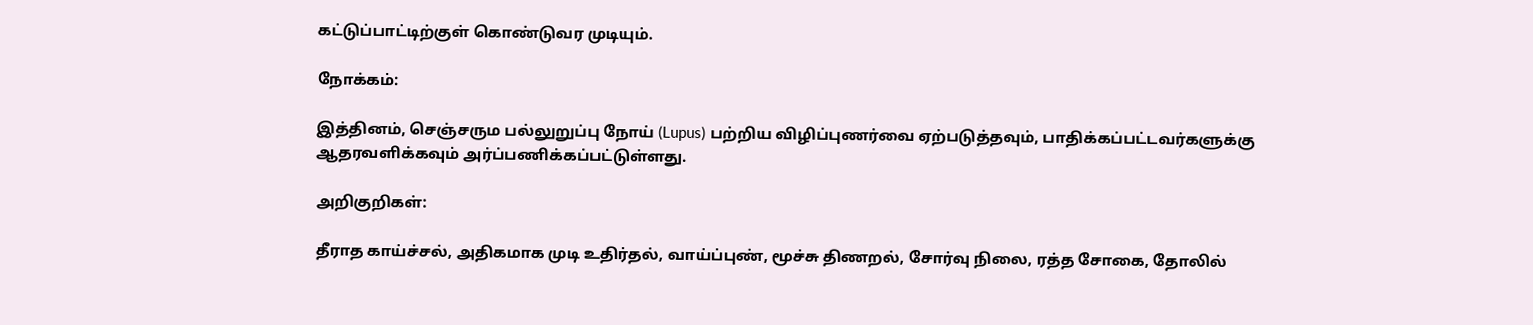கட்டுப்பாட்டிற்குள் கொண்டுவர முடியும்.

நோக்கம்:

இத்தினம், செஞ்சரும பல்லுறுப்பு நோய் (Lupus) பற்றிய விழிப்புணர்வை ஏற்படுத்தவும், பாதிக்கப்பட்டவர்களுக்கு ஆதரவளிக்கவும் அர்ப்பணிக்கப்பட்டுள்ளது.

அறிகுறிகள்:

தீராத காய்ச்சல், அதிகமாக முடி உதிர்தல், வாய்ப்புண், மூச்சு திணறல், சோர்வு நிலை, ரத்த சோகை, தோலில்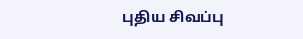புதிய சிவப்பு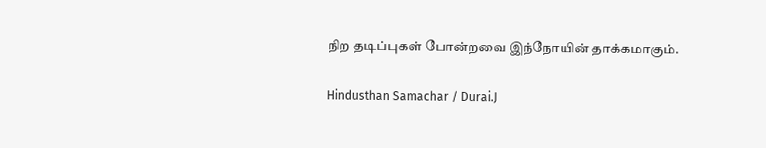நிற தடிப்புகள் போன்றவை இந்நோயின் தாக்கமாகும்.

Hindusthan Samachar / Durai.J